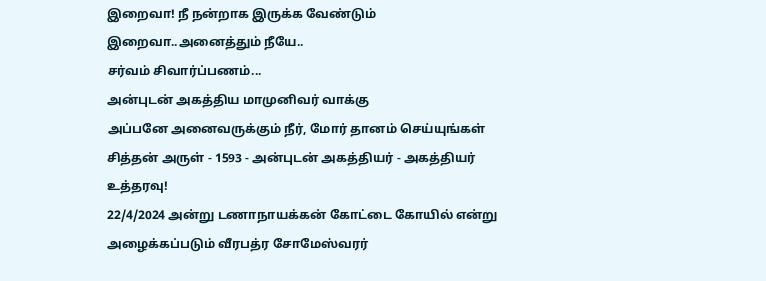இறைவா! நீ நன்றாக இருக்க வேண்டும்
இறைவா..அனைத்தும் நீயே..
சர்வம் சிவார்ப்பணம்...
அன்புடன் அகத்திய மாமுனிவர் வாக்கு
அப்பனே அனைவருக்கும் நீர், மோர் தானம் செய்யுங்கள்
சித்தன் அருள் - 1593 - அன்புடன் அகத்தியர் - அகத்தியர் உத்தரவு!
22/4/2024 அன்று டணாநாயக்கன் கோட்டை கோயில் என்று அழைக்கப்படும் வீரபத்ர சோமேஸ்வரர்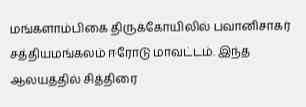மங்களாம்பிகை திருக்கோயிலில் பவானிசாகர் சத்தியமங்கலம் ஈரோடு மாவட்டம். இந்த ஆலயத்தில் சித்திரை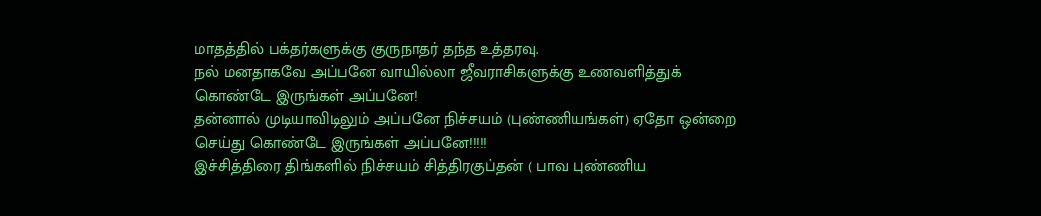மாதத்தில் பக்தர்களுக்கு குருநாதர் தந்த உத்தரவு.
நல் மனதாகவே அப்பனே வாயில்லா ஜீவராசிகளுக்கு உணவளித்துக் கொண்டே இருங்கள் அப்பனே!
தன்னால் முடியாவிடிலும் அப்பனே நிச்சயம் (புண்ணியங்கள்) ஏதோ ஒன்றை செய்து கொண்டே இருங்கள் அப்பனே!!!!!
இச்சித்திரை திங்களில் நிச்சயம் சித்திரகுப்தன் ( பாவ புண்ணிய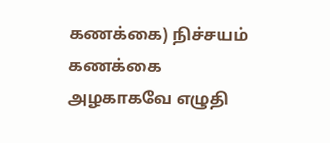கணக்கை) நிச்சயம் கணக்கை அழகாகவே எழுதி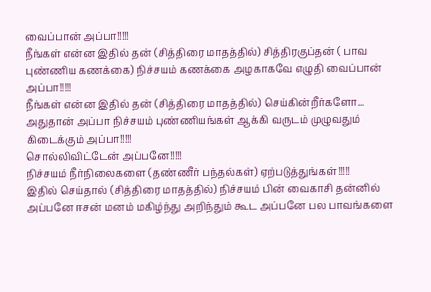வைப்பான் அப்பா!!!!!
நீங்கள் என்ன இதில் தன் (சித்திரை மாதத்தில்) சித்திரகுப்தன் ( பாவ புண்ணிய கணக்கை) நிச்சயம் கணக்கை அழகாகவே எழுதி வைப்பான் அப்பா!!!!!
நீங்கள் என்ன இதில் தன் (சித்திரை மாதத்தில்) செய்கின்றீர்களோ...
அதுதான் அப்பா நிச்சயம் புண்ணியங்கள் ஆக்கி வருடம் முழுவதும் கிடைக்கும் அப்பா!!!!!
சொல்லிவிட்டேன் அப்பனே!!!!!
நிச்சயம் நீர்நிலைகளை (தண்ணீர் பந்தல்கள்) ஏற்படுத்துங்கள்!!!!!
இதில் செய்தால் (சித்திரை மாதத்தில்) நிச்சயம் பின் வைகாசி தன்னில் அப்பனே ஈசன் மனம் மகிழ்ந்து அறிந்தும் கூட அப்பனே பல பாவங்களை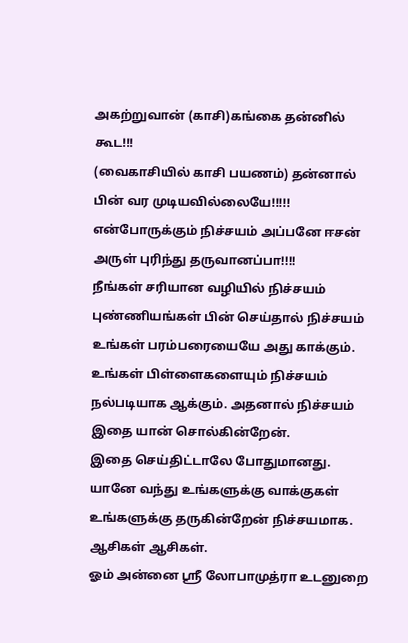அகற்றுவான் (காசி)கங்கை தன்னில் கூட!!!
(வைகாசியில் காசி பயணம்) தன்னால் பின் வர முடியவில்லையே!!!!!
என்போருக்கும் நிச்சயம் அப்பனே ஈசன் அருள் புரிந்து தருவானப்பா!!!!
நீங்கள் சரியான வழியில் நிச்சயம் புண்ணியங்கள் பின் செய்தால் நிச்சயம் உங்கள் பரம்பரையையே அது காக்கும். உங்கள் பிள்ளைகளையும் நிச்சயம் நல்படியாக ஆக்கும். அதனால் நிச்சயம் இதை யான் சொல்கின்றேன்.
இதை செய்திட்டாலே போதுமானது. யானே வந்து உங்களுக்கு வாக்குகள் உங்களுக்கு தருகின்றேன் நிச்சயமாக.
ஆசிகள் ஆசிகள்.
ஓம் அன்னை ஸ்ரீ லோபாமுத்ரா உடனுறை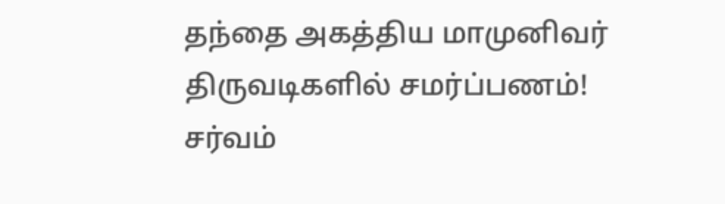தந்தை அகத்திய மாமுனிவர் திருவடிகளில் சமர்ப்பணம்!
சர்வம்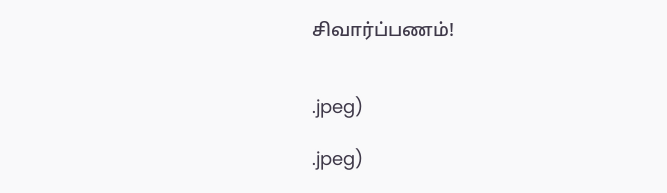சிவார்ப்பணம்!


.jpeg)

.jpeg)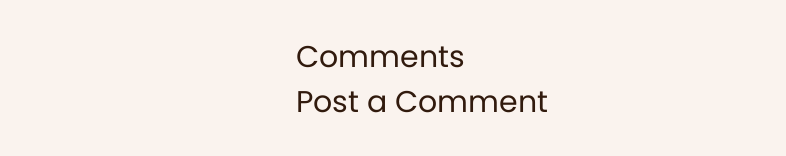Comments
Post a Comment